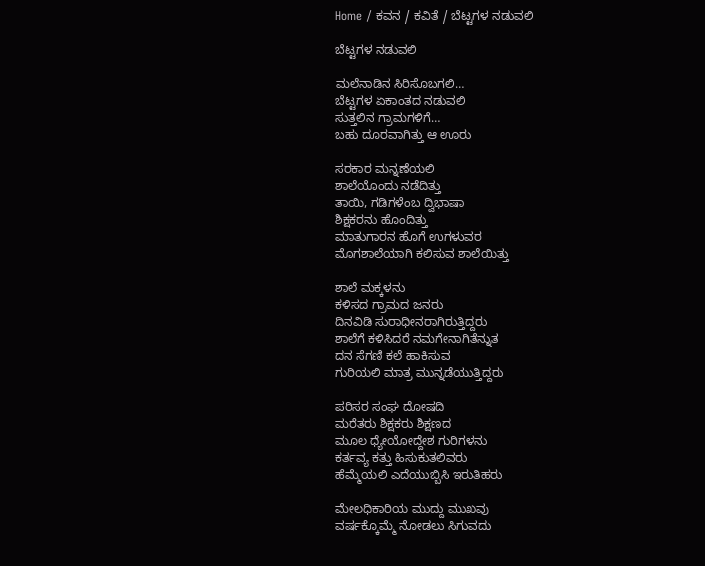Home / ಕವನ / ಕವಿತೆ / ಬೆಟ್ಟಗಳ ನಡುವಲಿ

ಬೆಟ್ಟಗಳ ನಡುವಲಿ

ಮಲೆನಾಡಿನ ಸಿರಿಸೊಬಗಲಿ…
ಬೆಟ್ಟಗಳ ಏಕಾಂತದ ನಡುವಲಿ
ಸುತ್ತಲಿನ ಗ್ರಾಮಗಳಿಗೆ…
ಬಹು ದೂರವಾಗಿತ್ತು ಆ ಊರು

ಸರಕಾರ ಮನ್ನಣೆಯಲಿ
ಶಾಲೆಯೊಂದು ನಡೆದಿತ್ತು
ತಾಯಿ, ಗಡಿಗಳೆಂಬ ದ್ವಿಭಾಷಾ
ಶಿಕ್ಷಕರನು ಹೊಂದಿತ್ತು
ಮಾತುಗಾರನ ಹೊಗೆ ಉಗಳುವರ
ಮೊಗಶಾಲೆಯಾಗಿ ಕಲಿಸುವ ಶಾಲೆಯಿತ್ತು

ಶಾಲೆ ಮಕ್ಕಳನು
ಕಳಿಸದ ಗ್ರಾಮದ ಜನರು
ದಿನವಿಡಿ ಸುರಾಧೀನರಾಗಿರುತ್ತಿದ್ದರು
ಶಾಲೆಗೆ ಕಳಿಸಿದರೆ ನಮಗೇನಾಗಿತೆನ್ನುತ
ದನ ಸೆಗಣಿ ಕಲೆ ಹಾಕಿಸುವ
ಗುರಿಯಲಿ ಮಾತ್ರ ಮುನ್ನಡೆಯುತ್ತಿದ್ದರು

ಪರಿಸರ ಸಂಘ ದೋಷದಿ
ಮರೆತರು ಶಿಕ್ಷಕರು ಶಿಕ್ಷಣದ
ಮೂಲ ಧ್ಯೇಯೋದ್ದೇಶ ಗುರಿಗಳನು
ಕರ್ತವ್ಯ ಕತ್ತು ಹಿಸುಕುತಲಿವರು
ಹೆಮ್ಮೆಯಲಿ ಎದೆಯುಬ್ಬಿಸಿ ಇರುತಿಹರು

ಮೇಲಧಿಕಾರಿಯ ಮುದ್ದು ಮುಖವು
ವರ್ಷಕ್ಕೊಮ್ಮೆ ನೋಡಲು ಸಿಗುವದು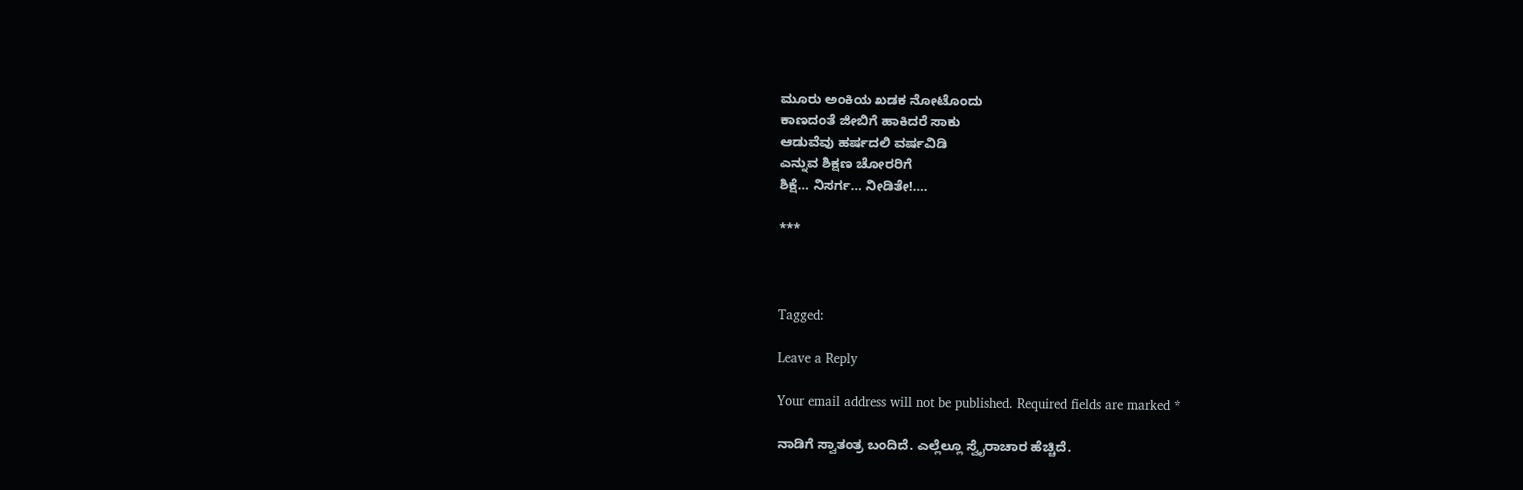ಮೂರು ಅಂಕಿಯ ಖಡಕ ನೋಟೊಂದು
ಕಾಣದಂತೆ ಜೀಬಿಗೆ ಹಾಕಿದರೆ ಸಾಕು
ಆಡುವೆವು ಹರ್ಷದಲಿ ವರ್ಷವಿಡಿ
ಎನ್ನುವ ಶಿಕ್ಷಣ ಚೋರರಿಗೆ
ಶಿಕ್ಷೆ… ನಿಸರ್ಗ… ನೀಡಿತೇ!….

***



Tagged:

Leave a Reply

Your email address will not be published. Required fields are marked *

ನಾಡಿಗೆ ಸ್ವಾತಂತ್ರ ಬಂದಿದೆ. ಎಲ್ಲೆಲ್ಲೂ ಸ್ವೈರಾಚಾರ ಹೆಚ್ಚಿದೆ.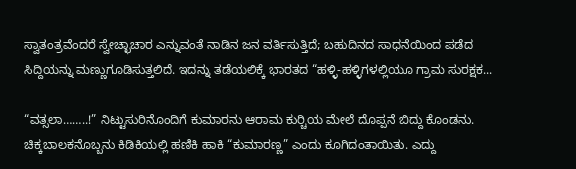ಸ್ವಾತಂತ್ರವೆಂದರೆ ಸ್ವೇಚ್ಛಾಚಾರ ಎನ್ನುವಂತೆ ನಾಡಿನ ಜನ ವರ್ತಿಸುತ್ತಿದೆ; ಬಹುದಿನದ ಸಾಧನೆಯಿಂದ ಪಡೆದ ಸಿದ್ದಿಯನ್ನು ಮಣ್ಣುಗೂಡಿಸುತ್ತಲಿದೆ. ಇದನ್ನು ತಡೆಯಲಿಕ್ಕೆ ಭಾರತದ “ಹಳ್ಳಿ-ಹಳ್ಳಿಗಳಲ್ಲಿಯೂ ಗ್ರಾಮ ಸುರಕ್ಷಕ...

“ವತ್ಸಲಾ……..!” ನಿಟ್ಟುಸುರಿನೊಂದಿಗೆ ಕುಮಾರನು ಆರಾಮ ಕುರ್‍ಚಿಯ ಮೇಲೆ ದೊಪ್ಪನೆ ಬಿದ್ದು ಕೊಂಡನು. ಚಿಕ್ಕಬಾಲಕನೊಬ್ಬನು ಕಿಡಿಕಿಯಲ್ಲಿ ಹಣಿಕಿ ಹಾಕಿ “ಕುಮಾರಣ್ಣ” ಎಂದು ಕೂಗಿದಂತಾಯಿತು. ಎದ್ದು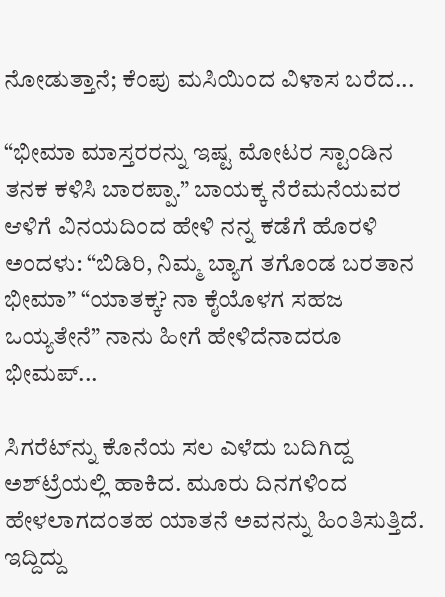ನೋಡುತ್ತಾನೆ; ಕೆಂಪು ಮಸಿಯಿಂದ ವಿಳಾಸ ಬರೆದ...

“ಭೀಮಾ ಮಾಸ್ತರರನ್ನು ಇಷ್ಟ ಮೋಟರ ಸ್ಟಾಂಡಿನ ತನಕ ಕಳಿಸಿ ಬಾರಪ್ಪಾ.” ಬಾಯಕ್ಕ ನೆರೆಮನೆಯವರ ಆಳಿಗೆ ವಿನಯದಿಂದ ಹೇಳಿ ನನ್ನ ಕಡೆಗೆ ಹೊರಳಿ ಅಂದಳು: “ಬಿಡಿರಿ, ನಿಮ್ಮ ಬ್ಯಾಗ ತಗೊಂಡ ಬರತಾನ ಭೀಮಾ” “ಯಾತಕ್ಕ? ನಾ ಕೈಯೊಳಗ ಸಹಜ ಒಯ್ಯತೇನೆ” ನಾನು ಹೀಗೆ ಹೇಳಿದೆನಾದರೂ ಭೀಮಪ್...

ಸಿಗರೆಟ್‌ನ್ನು ಕೊನೆಯ ಸಲ ಎಳೆದು ಬದಿಗಿದ್ದ ಅಶ್‌ಟ್ರೆಯಲ್ಲಿ ಹಾಕಿದ. ಮೂರು ದಿನಗಳಿಂದ ಹೇಳಲಾಗದಂತಹ ಯಾತನೆ ಅವನನ್ನು ಹಿಂತಿಸುತ್ತಿದೆ. ಇದ್ದಿದ್ದು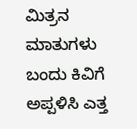ಮಿತ್ರನ ಮಾತುಗಳು ಬಂದು ಕಿವಿಗೆ ಅಪ್ಪಳಿಸಿ ಎತ್ತ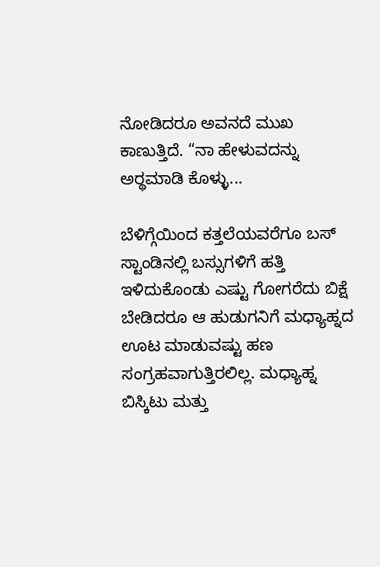ನೋಡಿದರೂ ಅವನದೆ ಮುಖ ಕಾಣುತ್ತಿದೆ. “ನಾ ಹೇಳುವದನ್ನು ಅರ್‍ಥಮಾಡಿ ಕೊಳ್ಳು...

ಬೆಳಿಗ್ಗೆಯಿಂದ ಕತ್ತಲೆಯವರೆಗೂ ಬಸ್ ಸ್ಟಾಂಡಿನಲ್ಲಿ ಬಸ್ಸುಗಳಿಗೆ ಹತ್ತಿ ಇಳಿದುಕೊಂಡು ಎಷ್ಟು ಗೋಗರೆದು ಬಿಕ್ಷೆ ಬೇಡಿದರೂ ಆ ಹುಡುಗನಿಗೆ ಮಧ್ಯಾಹ್ನದ ಊಟ ಮಾಡುವಷ್ಟು ಹಣ ಸಂಗ್ರಹವಾಗುತ್ತಿರಲಿಲ್ಲ. ಮಧ್ಯಾಹ್ನ ಬಿಸ್ಕಿಟು ಮತ್ತು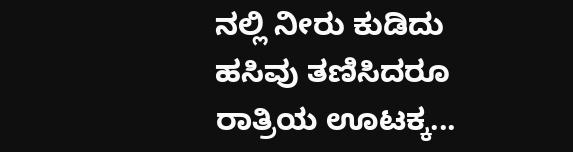ನಲ್ಲಿ ನೀರು ಕುಡಿದು ಹಸಿವು ತಣಿಸಿದರೂ ರಾತ್ರಿಯ ಊಟಕ್ಕ...